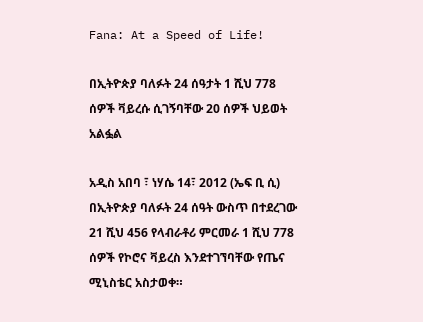Fana: At a Speed of Life!

በኢትዮጵያ ባለፉት 24 ሰዓታት 1 ሺህ 778 ሰዎች ቫይረሱ ሲገኝባቸው 20 ሰዎች ህይወት አልፏል

አዲስ አበባ ፣ ነሃሴ 14፣ 2012 (ኤፍ ቢ ሲ) በኢትዮጵያ ባለፉት 24 ሰዓት ውስጥ በተደረገው 21 ሺህ 456 የላብራቶሪ ምርመራ 1 ሺህ 778 ሰዎች የኮሮና ቫይረስ እንደተገኘባቸው የጤና ሚኒስቴር አስታወቀ።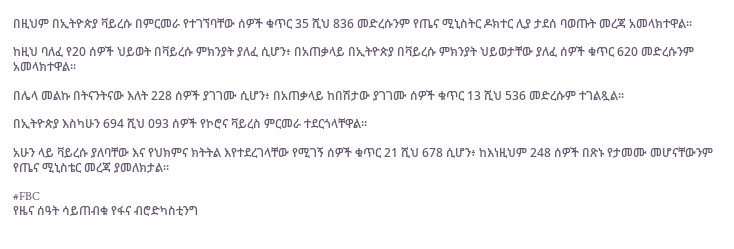በዚህም በኢትዮጵያ ቫይረሱ በምርመራ የተገኘባቸው ሰዎች ቁጥር 35 ሺህ 836 መድረሱንም የጤና ሚኒስትር ዶክተር ሊያ ታደሰ ባወጡት መረጃ አመላክተዋል።

ከዚህ ባለፈ የ20 ሰዎች ህይወት በቫይረሱ ምክንያት ያለፈ ሲሆን፥ በአጠቃላይ በኢትዮጵያ በቫይረሱ ምክንያት ህይወታቸው ያለፈ ሰዎች ቁጥር 620 መድረሱንም አመላክተዋል።

በሌላ መልኩ በትናንትናው እለት 228 ሰዎች ያገገሙ ሲሆን፥ በአጠቃላይ ከበሽታው ያገገሙ ሰዎች ቁጥር 13 ሺህ 536 መድረሱም ተገልጿል።

በኢትዮጵያ እስካሁን 694 ሺህ 093 ሰዎች የኮሮና ቫይረስ ምርመራ ተደርጎላቸዋል።

አሁን ላይ ቫይረሱ ያለባቸው እና የህክምና ክትትል እየተደረገላቸው የሚገኝ ሰዎች ቁጥር 21 ሺህ 678 ሲሆን፥ ከእነዚህም 248 ሰዎች በጽኑ የታመሙ መሆናቸውንም የጤና ሚኒስቴር መረጃ ያመለክታል።

#FBC
የዜና ሰዓት ሳይጠብቁ የፋና ብሮድካስቲንግ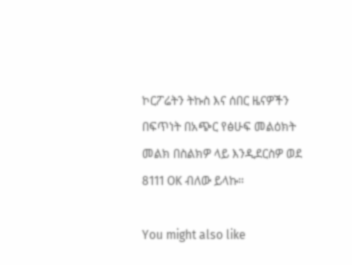ኮርፖሬትን ትኩስ እና ሰበር ዜናዎችን በፍጥነት በአጭር የፅሁፍ መልዕክት መልክ በስልክዎ ላይ እንዲደርስዎ ወደ 8111 OK ብለው ይላኩ።

You might also like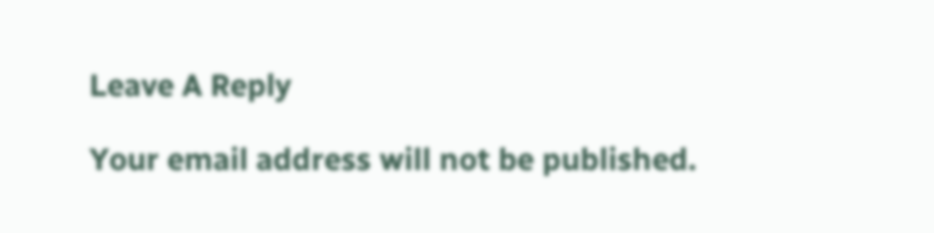Leave A Reply

Your email address will not be published.